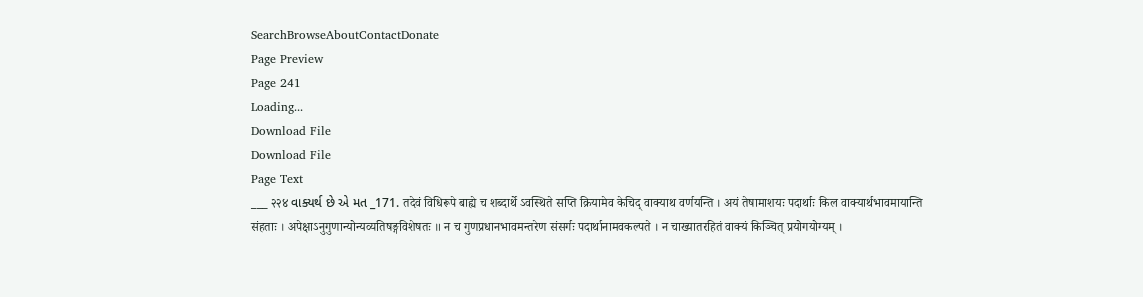SearchBrowseAboutContactDonate
Page Preview
Page 241
Loading...
Download File
Download File
Page Text
___ २२४ વાક્યર્થ છે એ મત _171. तदेवं विधिरूपे बाह्ये च शब्दार्थे ऽवस्थिते सप्ति क्रियामेव केचिद् वाक्याथ वर्णयन्ति । अयं तेषामाशयः पदार्थाः किल वाक्यार्थभावमायान्ति संहताः । अपेक्षाऽनुगुणान्योन्यव्यतिषङ्गविशेषतः ॥ न च गुणप्रधानभावमन्तरेण संसर्गः पदार्थानामवकल्पते । न चाख्यातरहितं वाक्यं किञ्चित् प्रयोगयोग्यम् ।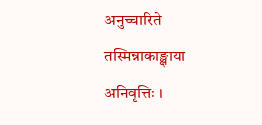अनुच्चारिते तस्मिन्नाकाङ्क्षाया अनिवृत्तिः ।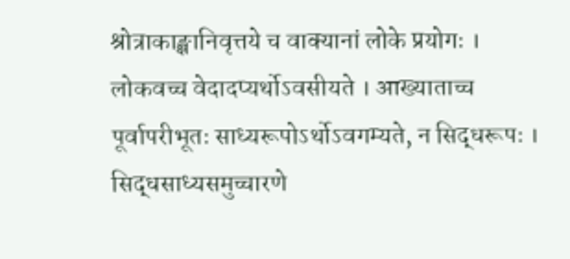श्रोत्राकाङ्क्षानिवृत्तये च वाक्यानां लोके प्रयोगः । लोकवच्च वेदादप्यर्थोऽवसीयते । आख्याताच्च पूर्वापरीभूतः साध्यरूपोऽर्थोऽवगम्यते, न सिद्धरूपः । सिद्धसाध्यसमुच्चारणे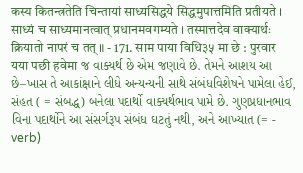कस्य कितन्त्रतेति चिन्तायां साध्यसिद्धये सिद्धमुपात्तमिति प्रतीयते । साध्यं च साध्यमानत्वात् प्रधानमवगम्यते । तस्मात्तदेव वाक्यार्थः क्रियातो नापरं च तत् ॥ - 171. साम पाया विधि३५ मा छे : पुरवार यया पछी हवेमा જ વાક્યર્થ છે એમ જણાવે છે. તેમને આશય આ છે–ખાસ તે આકાંક્ષાને લીધે અન્યન્યની સાથે સંબંધવિશેષને પામેલા હેઈ, સંહત ( = સંબદ્ધ) બનેલા પદાર્થો વાક્યર્થભાવ પામે છે. ગુણપ્રધાનભાવ વિના પદાર્થોને આ સંસર્ગરૂપ સંબંધ ઘટતું નથી, અને આખ્યાત (= - verb)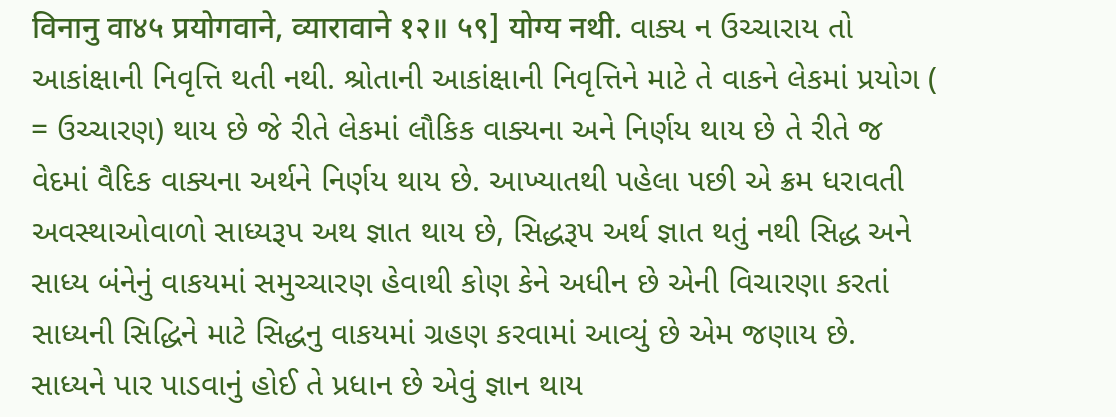विनानु वा४५ प्रयोगवाने, व्यारावाने १२॥ ५९] योग्य नथी. વાક્ય ન ઉચ્ચારાય તો આકાંક્ષાની નિવૃત્તિ થતી નથી. શ્રોતાની આકાંક્ષાની નિવૃત્તિને માટે તે વાકને લેકમાં પ્રયોગ ( = ઉચ્ચારણ) થાય છે જે રીતે લેકમાં લૌકિક વાક્યના અને નિર્ણય થાય છે તે રીતે જ વેદમાં વૈદિક વાક્યના અર્થને નિર્ણય થાય છે. આખ્યાતથી પહેલા પછી એ ક્રમ ધરાવતી અવસ્થાઓવાળો સાધ્યરૂપ અથ જ્ઞાત થાય છે, સિદ્ધરૂ૫ અર્થ જ્ઞાત થતું નથી સિદ્ધ અને સાધ્ય બંનેનું વાકયમાં સમુચ્ચારણ હેવાથી કોણ કેને અધીન છે એની વિચારણા કરતાં સાધ્યની સિદ્ધિને માટે સિદ્ધનુ વાકયમાં ગ્રહણ કરવામાં આવ્યું છે એમ જણાય છે. સાધ્યને પાર પાડવાનું હોઈ તે પ્રધાન છે એવું જ્ઞાન થાય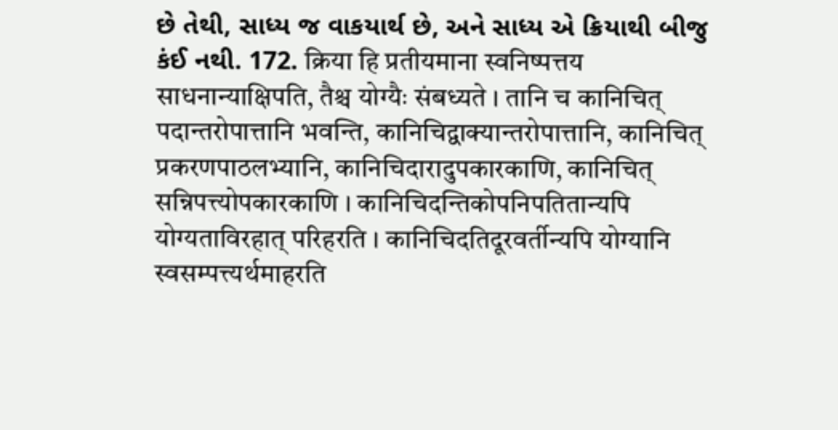છે તેથી, સાધ્ય જ વાકયાર્થ છે, અને સાધ્ય એ ક્રિયાથી બીજુ કંઈ નથી. 172. क्रिया हि प्रतीयमाना स्वनिष्पत्तय साधनान्याक्षिपति, तैश्च योग्यैः संबध्यते । तानि च कानिचित् पदान्तरोपात्तानि भवन्ति, कानिचिद्वाक्यान्तरोपात्तानि, कानिचित् प्रकरणपाठलभ्यानि, कानिचिदारादुपकारकाणि, कानिचित् सन्निपत्त्योपकारकाणि । कानिचिदन्तिकोपनिपतितान्यपि योग्यताविरहात् परिहरति । कानिचिदतिदूरवर्तीन्यपि योग्यानि स्वसम्पत्त्यर्थमाहरति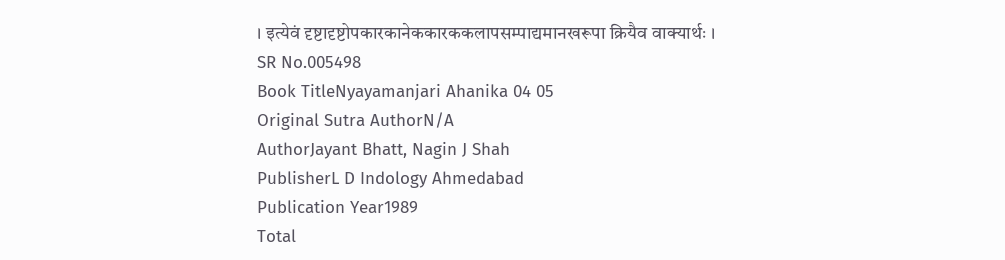। इत्येवं दृष्टादृष्टोपकारकानेककारककलापसम्पाद्यमानखरूपा क्रियैव वाक्यार्थः ।
SR No.005498
Book TitleNyayamanjari Ahanika 04 05
Original Sutra AuthorN/A
AuthorJayant Bhatt, Nagin J Shah
PublisherL D Indology Ahmedabad
Publication Year1989
Total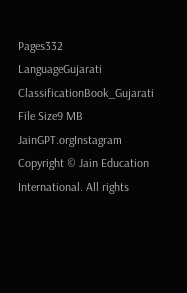Pages332
LanguageGujarati
ClassificationBook_Gujarati
File Size9 MB
JainGPT.orgInstagram
Copyright © Jain Education International. All rights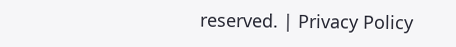reserved. | Privacy Policy